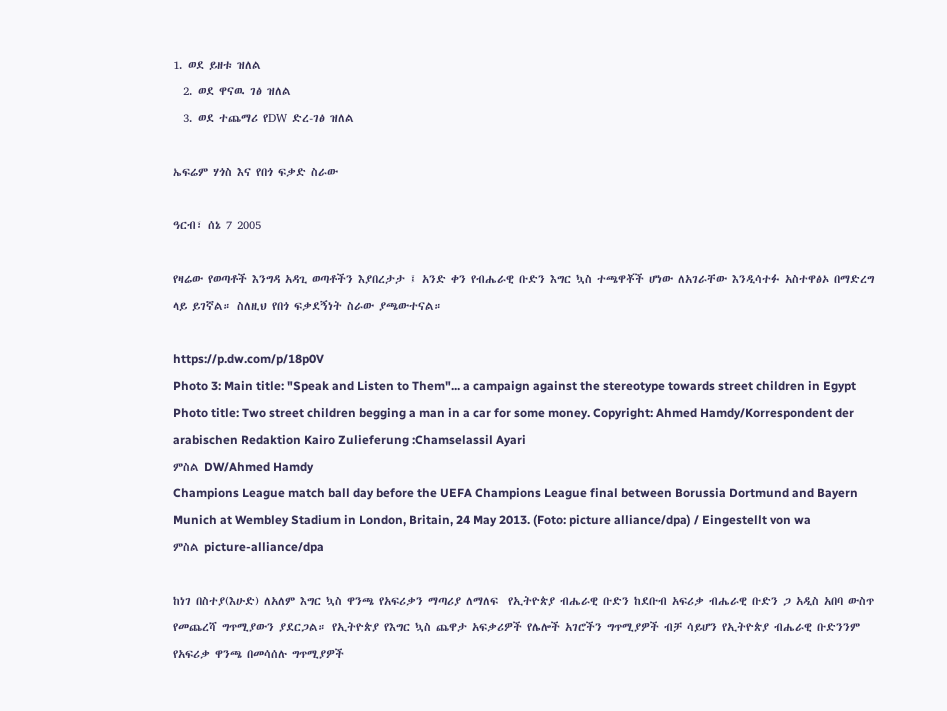1. ወደ ይዘቱ ዝለል
  2. ወደ ዋናዉ ገፅ ዝለል
  3. ወደ ተጨማሪ የDW ድረ-ገፅ ዝለል

ኤፍሬም ሃጎስ እና የበጎ ፍቃድ ስራው

ዓርብ፣ ሰኔ 7 2005

የዛሬው የወጣቶች እንግዳ አዳጊ ወጣቶችን እያበረታታ ፤ አንድ ቀን የብሔራዊ ቡድን እግር ኳስ ተጫዋቾች ሆነው ለአገራቸው እንዲሳተፉ አስተዋፅኦ በማድረግ ላይ ይገኛል። ስለዚህ የበጎ ፍቃደኝነት ስራው ያጫውተናል።

https://p.dw.com/p/18p0V
Photo 3: Main title: "Speak and Listen to Them"... a campaign against the stereotype towards street children in Egypt Photo title: Two street children begging a man in a car for some money. Copyright: Ahmed Hamdy/Korrespondent der arabischen Redaktion Kairo Zulieferung :Chamselassil Ayari
ምስል DW/Ahmed Hamdy
Champions League match ball day before the UEFA Champions League final between Borussia Dortmund and Bayern Munich at Wembley Stadium in London, Britain, 24 May 2013. (Foto: picture alliance/dpa) / Eingestellt von wa
ምስል picture-alliance/dpa

ከነገ በስተያ(እሁድ) ለአለም እግር ኳስ ዋንጫ የአፍሪቃን ማጣሪያ ለማለፍ  የኢትዮጵያ ብሔራዊ ቡድን ከደቡብ አፍሪቃ ብሔራዊ ቡድን ጋ አዲስ አበባ ውስጥ የመጨረሻ ግጥሚያውን ያደርጋል። የኢትዮጵያ የእግር ኳስ ጨዋታ አፍቃሪዎች የሌሎች አገሮችን ግጥሚያዎች ብቻ ሳይሆን የኢትዮጵያ ብሔራዊ ቡድንንም የአፍሪቃ ዋንጫ በመሳሰሉ ግጥሚያዎች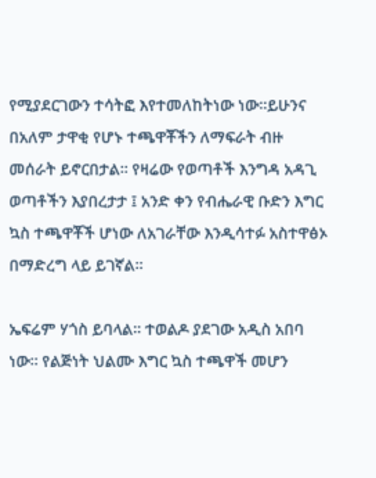የሚያደርገውን ተሳትፎ እየተመለከትነው ነው።ይሁንና በአለም ታዋቂ የሆኑ ተጫዋቾችን ለማፍራት ብዙ መሰራት ይኖርበታል። የዛሬው የወጣቶች እንግዳ አዳጊ ወጣቶችን እያበረታታ ፤ አንድ ቀን የብሔራዊ ቡድን እግር ኳስ ተጫዋቾች ሆነው ለአገራቸው እንዲሳተፉ አስተዋፅኦ በማድረግ ላይ ይገኛል።

ኤፍሬም ሃጎስ ይባላል። ተወልዶ ያደገው አዲስ አበባ ነው። የልጅነት ህልሙ እግር ኳስ ተጫዋች መሆን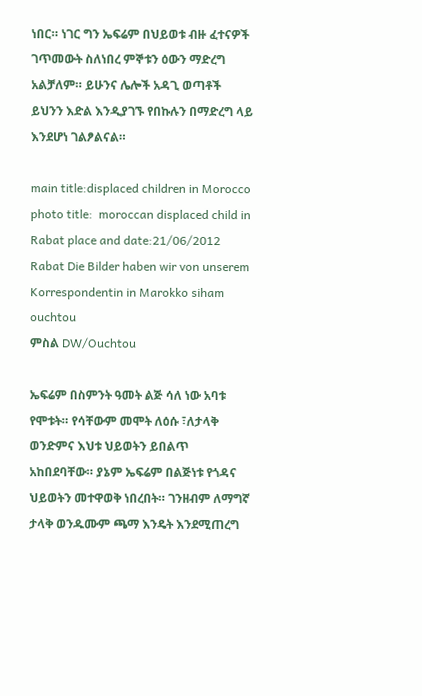ነበር። ነገር ግን ኤፍሬም በህይወቱ ብዙ ፈተናዎች ገጥመውት ስለነበረ ምኞቱን ዕውን ማድረግ አልቻለም። ይሁንና ሌሎች አዳጊ ወጣቶች ይህንን እድል እንዲያገኙ የበኩሉን በማድረግ ላይ እንደሆነ ገልፆልናል።

main title:displaced children in Morocco photo title:  moroccan displaced child in Rabat place and date:21/06/2012 Rabat Die Bilder haben wir von unserem Korrespondentin in Marokko siham ouchtou
ምስል DW/Ouchtou

ኤፍሬም በስምንት ዓመት ልጅ ሳለ ነው አባቱ የሞቱት። የሳቸውም መሞት ለዕሱ ፣ለታላቅ ወንድምና እህቱ ህይወትን ይበልጥ አከበደባቸው። ያኔም ኤፍሬም በልጅነቱ የጎዳና ህይወትን መተዋወቅ ነበረበት። ገንዘብም ለማግኛ ታላቅ ወንዱሙም ጫማ እንዴት እንደሚጠረግ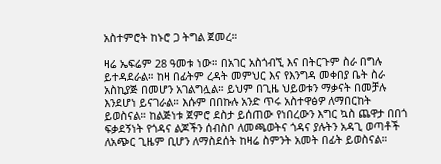አስተምሮት ከኑሮ ጋ ትግል ጀመረ።

ዛሬ ኤፍሬም 28 ዓመቱ ነው። በአገር አስጎብኚ እና በትርጉም ስራ በግሉ ይተዳደራል። ከዛ በፊትም ረዳት መምህር እና የእንግዳ መቀበያ ቤት ስራ አስኪያጅ በመሆን አገልግሏል። ይህም በጊዜ ህይወቱን ማቃናት በመቻሉ እንደሆነ ይናገራል። እሱም በበኩሉ አንድ ጥሩ አስተዋፅዎ ለማበርከት ይወስናል። ከልጅነቱ ጀምሮ ደስታ ይሰጠው የነበረውን እግር ኳስ ጨዋታ በበጎ ፍቃደኝነት የጎዳና ልጆችን ሰብስቦ ለመጫወትና ጎዳና ያሉትን አዳጊ ወጣቶች ለአጭር ጊዜም ቢሆን ለማስደሰት ከዛሬ ስምንት አመት በፊት ይወስናል።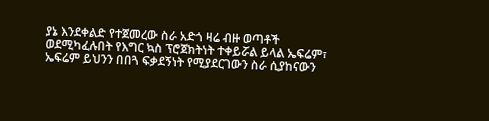ያኔ እንደቀልድ የተጀመረው ስራ አድጎ ዛሬ ብዙ ወጣቶች ወደሚካፈሉበት የእግር ኳስ ፕሮጀክትነት ተቀይሯል ይላል ኤፍሬም፣ ኤፍሬም ይህንን በበጓ ፍቃደኝነት የሚያደርገውን ስራ ሲያከናውን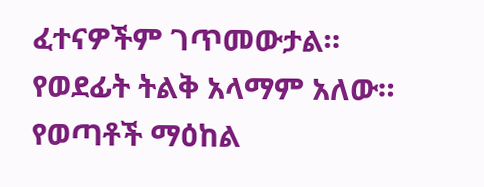ፈተናዎችም ገጥመውታል።  የወደፊት ትልቅ አላማም አለው።  የወጣቶች ማዕከል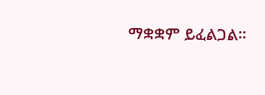ማቋቋም ይፈልጋል።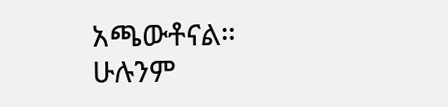አጫውቶናል። ሁሉንም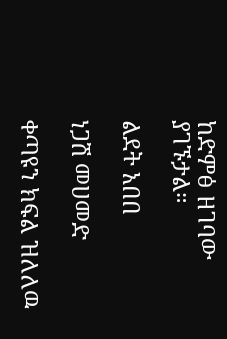ከድምፅ ዘገባው ያገኙታል።

ልደት አበበ

ነጋሽ መሀመድ

ቀጣዩን ክፍል ዝለለዉ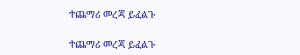ተጨማሪ መረጃ ይፈልጉ

ተጨማሪ መረጃ ይፈልጉ